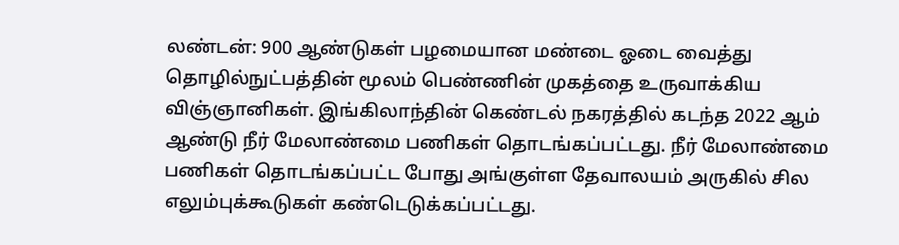லண்டன்: 900 ஆண்டுகள் பழமையான மண்டை ஓடை வைத்து தொழில்நுட்பத்தின் மூலம் பெண்ணின் முகத்தை உருவாக்கிய விஞ்ஞானிகள். இங்கிலாந்தின் கெண்டல் நகரத்தில் கடந்த 2022 ஆம் ஆண்டு நீர் மேலாண்மை பணிகள் தொடங்கப்பட்டது. நீர் மேலாண்மை பணிகள் தொடங்கப்பட்ட போது அங்குள்ள தேவாலயம் அருகில் சில எலும்புக்கூடுகள் கண்டெடுக்கப்பட்டது.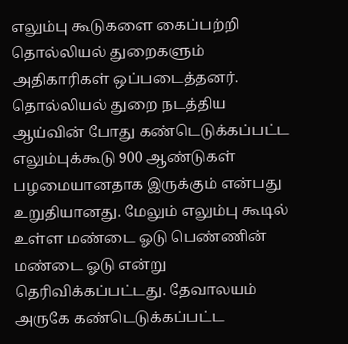எலும்பு கூடுகளை கைப்பற்றி தொல்லியல் துறைகளும் அதிகாரிகள் ஒப்படைத்தனர். தொல்லியல் துறை நடத்திய ஆய்வின் போது கண்டெடுக்கப்பட்ட எலும்புக்கூடு 900 ஆண்டுகள் பழமையானதாக இருக்கும் என்பது உறுதியானது. மேலும் எலும்பு கூடில் உள்ள மண்டை ஓடு பெண்ணின் மண்டை ஓடு என்று தெரிவிக்கப்பட்டது. தேவாலயம் அருகே கண்டெடுக்கப்பட்ட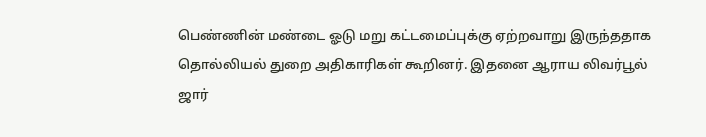பெண்ணின் மண்டை ஓடு மறு கட்டமைப்புக்கு ஏற்றவாறு இருந்ததாக தொல்லியல் துறை அதிகாரிகள் கூறினர். இதனை ஆராய லிவர்பூல் ஜார்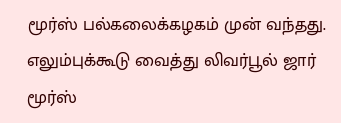மூர்ஸ் பல்கலைக்கழகம் முன் வந்தது.
எலும்புக்கூடு வைத்து லிவர்பூல் ஜார் மூர்ஸ்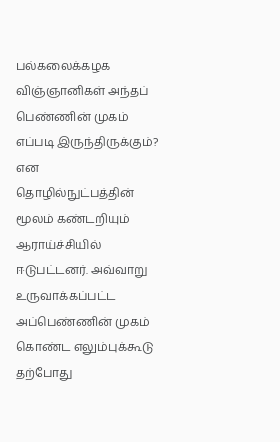பல்கலைக்கழக விஞ்ஞானிகள் அந்தப் பெண்ணின் முகம் எப்படி இருந்திருக்கும்? என தொழில்நுட்பத்தின் மூலம் கண்டறியும் ஆராய்ச்சியில் ஈடுபட்டனர். அவ்வாறு உருவாக்கப்பட்ட அப்பெண்ணின் முகம் கொண்ட எலும்புக்கூடு தற்போது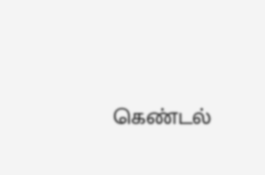கெண்டல்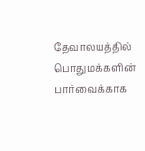தேவாலயத்தில் பொதுமக்களின் பார்வைக்காக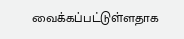வைக்கப்பட்டுள்ளதாக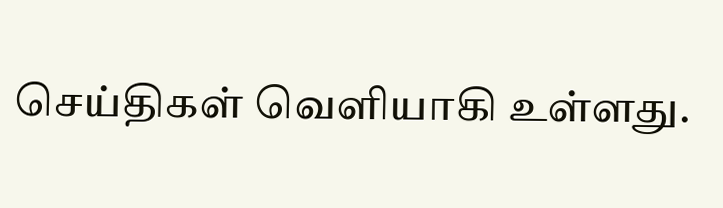செய்திகள் வெளியாகி உள்ளது.